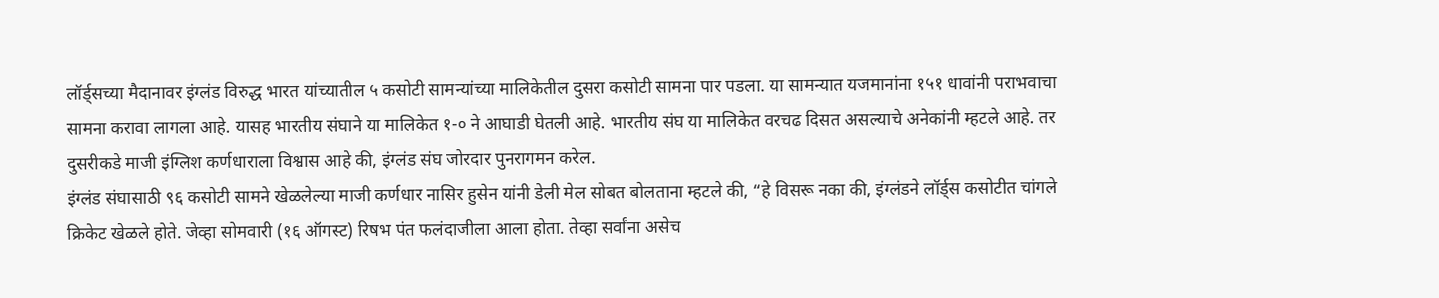लॉर्ड्सच्या मैदानावर इंग्लंड विरुद्ध भारत यांच्यातील ५ कसोटी सामन्यांच्या मालिकेतील दुसरा कसोटी सामना पार पडला. या सामन्यात यजमानांना १५१ धावांनी पराभवाचा सामना करावा लागला आहे. यासह भारतीय संघाने या मालिकेत १-० ने आघाडी घेतली आहे. भारतीय संघ या मालिकेत वरचढ दिसत असल्याचे अनेकांनी म्हटले आहे. तर दुसरीकडे माजी इंग्लिश कर्णधाराला विश्वास आहे की, इंग्लंड संघ जोरदार पुनरागमन करेल.
इंग्लंड संघासाठी ९६ कसोटी सामने खेळलेल्या माजी कर्णधार नासिर हुसेन यांनी डेली मेल सोबत बोलताना म्हटले की, “हे विसरू नका की, इंग्लंडने लॉर्ड्स कसोटीत चांगले क्रिकेट खेळले होते. जेव्हा सोमवारी (१६ ऑगस्ट) रिषभ पंत फलंदाजीला आला होता. तेव्हा सर्वांना असेच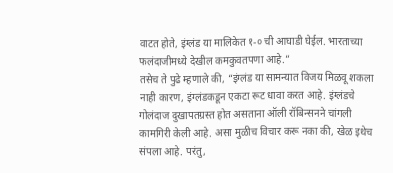वाटत होते, इंग्लंड या मालिकेत १-० ची आघाडी घेईल. भारताच्या फलंदाजीमध्ये देखील कमकुवतपणा आहे.”
तसेच ते पुढे म्हणाले की, “इंग्लंड या सामन्यात विजय मिळवू शकला नाही कारण, इंग्लंडकडून एकटा रूट धावा करत आहे. इंग्लंडचे गोलंदाज दुखापतग्रस्त होत असताना ऑली रॉबिन्सनने चांगली कामगिरी केली आहे. असा मुळीच विचार करू नका की, खेळ इथेच संपला आहे. परंतु,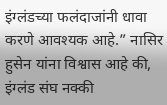इंग्लंडच्या फलंदाजांनी धावा करणे आवश्यक आहे.” नासिर हुसेन यांना विश्वास आहे की, इंग्लंड संघ नक्की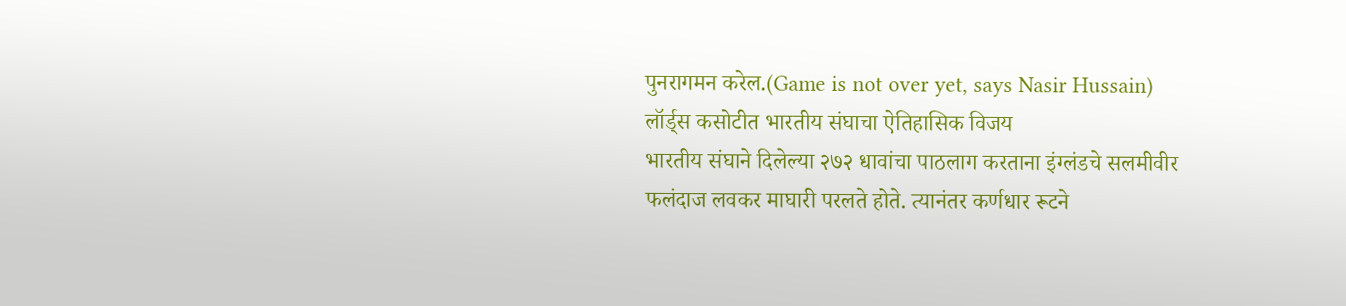पुनरागमन करेल.(Game is not over yet, says Nasir Hussain)
लॉर्ड्स कसोटीत भारतीय संघाचा ऐतिहासिक विजय
भारतीय संघाने दिलेल्या २७२ धावांचा पाठलाग करताना इंग्लंडचे सलमीवीर फलंदाज लवकर माघारी परलते होते. त्यानंतर कर्णधार रूटने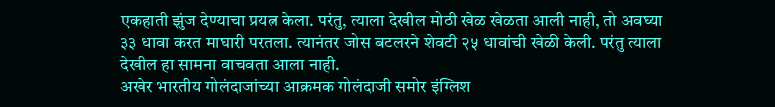एकहाती झुंज देण्याचा प्रयत्न केला. परंतु, त्याला देखील मोठी खेळ खेळता आली नाही, तो अवघ्या ३३ धावा करत माघारी परतला. त्यानंतर जोस बटलरने शेवटी २५ धावांची खेळी केली. परंतु त्याला देखील हा सामना वाचवता आला नाही.
अखेर भारतीय गोलंदाजांच्या आक्रमक गोलंदाजी समोर इंग्लिश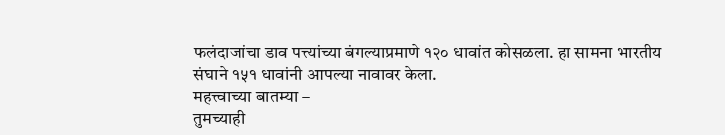फलंदाजांचा डाव पत्त्यांच्या बंगल्याप्रमाणे १२० धावांत कोसळला. हा सामना भारतीय संघाने १५१ धावांनी आपल्या नावावर केला.
महत्त्वाच्या बातम्या –
तुमच्याही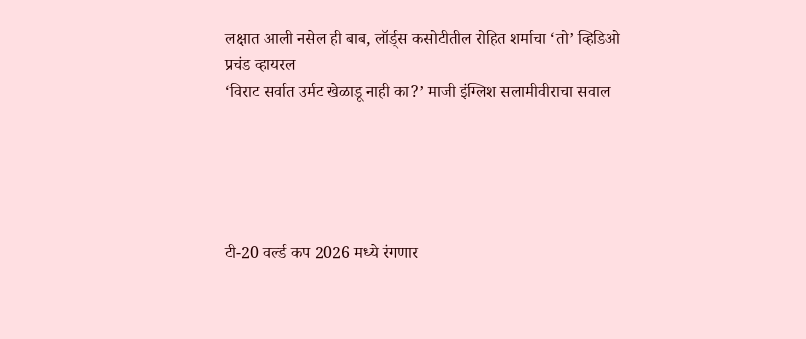लक्षात आली नसेल ही बाब, लॉर्ड्स कसोटीतील रोहित शर्माचा ‘तो’ व्हिडिओ प्रचंड व्हायरल
‘विराट सर्वात उर्मट खेळाडू नाही का?’ माजी इंग्लिश सलामीवीराचा सवाल





टी-20 वर्ल्ड कप 2026 मध्ये रंगणार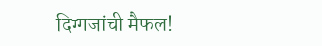दिग्गजांची मैफल!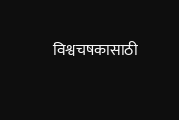विश्वचषकासाठी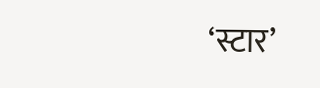‘स्टार’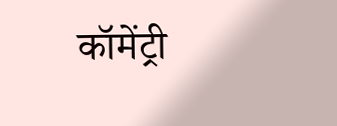कॉमेंट्री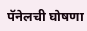पॅनेलची घोषणा